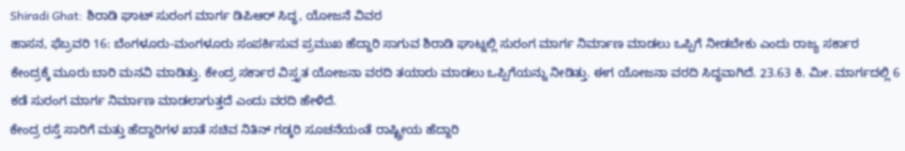Shiradi Ghat: ಶಿರಾಡಿ ಘಾಟ್ ಸುರಂಗ ಮಾರ್ಗ ಡಿಪಿಆರ್ ಸಿದ್ಧ, ಯೋಜನೆ ವಿವರ
ಹಾಸನ, ಫೆಬ್ರವರಿ 16: ಬೆಂಗಳೂರು-ಮಂಗಳೂರು ಸಂಪರ್ಕಿಸುವ ಪ್ರಮುಖ ಹೆದ್ದಾರಿ ಸಾಗುವ ಶಿರಾಡಿ ಘಾಟ್ನಲ್ಲಿ ಸುರಂಗ ಮಾರ್ಗ ನಿರ್ಮಾಣ ಮಾಡಲು ಒಪ್ಪಿಗೆ ನೀಡಬೇಕು ಎಂದು ರಾಜ್ಯ ಸರ್ಕಾರ ಕೇಂದ್ರಕ್ಕೆ ಮೂರು ಬಾರಿ ಮನವಿ ಮಾಡಿತ್ತು. ಕೇಂದ್ರ ಸರ್ಕಾರ ವಿಸ್ತೃತ ಯೋಜನಾ ವರದಿ ತಯಾರು ಮಾಡಲು ಒಪ್ಪಿಗೆಯನ್ನು ನೀಡಿತ್ತು. ಈಗ ಯೋಜನಾ ವರದಿ ಸಿದ್ಧವಾಗಿದೆ. 23.63 ಕಿ. ಮೀ. ಮಾರ್ಗದಲ್ಲಿ 6 ಕಡೆ ಸುರಂಗ ಮಾರ್ಗ ನಿರ್ಮಾಣ ಮಾಡಲಾಗುತ್ತದೆ ಎಂದು ವರದಿ ಹೇಳಿದೆ.
ಕೇಂದ್ರ ರಸ್ತೆ ಸಾರಿಗೆ ಮತ್ತು ಹೆದ್ದಾರಿಗಳ ಖಾತೆ ಸಚಿವ ನಿತಿನ್ ಗಡ್ಕರಿ ಸೂಚನೆಯಂತೆ ರಾಷ್ಟ್ರೀಯ ಹೆದ್ದಾರಿ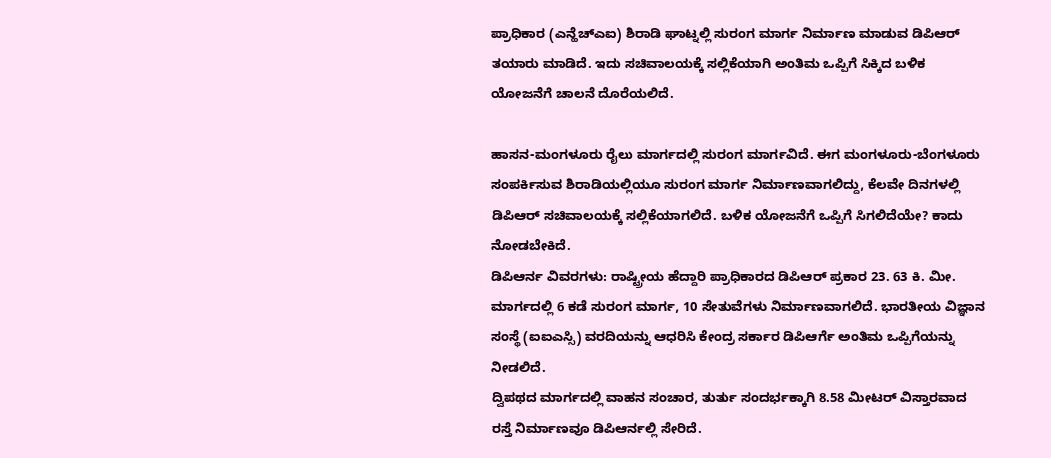ಪ್ರಾಧಿಕಾರ (ಎನ್ಹೆಚ್ಎಐ) ಶಿರಾಡಿ ಘಾಟ್ನಲ್ಲಿ ಸುರಂಗ ಮಾರ್ಗ ನಿರ್ಮಾಣ ಮಾಡುವ ಡಿಪಿಆರ್ ತಯಾರು ಮಾಡಿದೆ. ಇದು ಸಚಿವಾಲಯಕ್ಕೆ ಸಲ್ಲಿಕೆಯಾಗಿ ಅಂತಿಮ ಒಪ್ಪಿಗೆ ಸಿಕ್ಕಿದ ಬಳಿಕ ಯೋಜನೆಗೆ ಚಾಲನೆ ದೊರೆಯಲಿದೆ.

ಹಾಸನ-ಮಂಗಳೂರು ರೈಲು ಮಾರ್ಗದಲ್ಲಿ ಸುರಂಗ ಮಾರ್ಗವಿದೆ. ಈಗ ಮಂಗಳೂರು-ಬೆಂಗಳೂರು ಸಂಪರ್ಕಿಸುವ ಶಿರಾಡಿಯಲ್ಲಿಯೂ ಸುರಂಗ ಮಾರ್ಗ ನಿರ್ಮಾಣವಾಗಲಿದ್ದು, ಕೆಲವೇ ದಿನಗಳಲ್ಲಿ ಡಿಪಿಆರ್ ಸಚಿವಾಲಯಕ್ಕೆ ಸಲ್ಲಿಕೆಯಾಗಲಿದೆ. ಬಳಿಕ ಯೋಜನೆಗೆ ಒಪ್ಪಿಗೆ ಸಿಗಲಿದೆಯೇ? ಕಾದು ನೋಡಬೇಕಿದೆ.
ಡಿಪಿಆರ್ನ ವಿವರಗಳು: ರಾಷ್ಟ್ರೀಯ ಹೆದ್ದಾರಿ ಪ್ರಾಧಿಕಾರದ ಡಿಪಿಆರ್ ಪ್ರಕಾರ 23. 63 ಕಿ. ಮೀ. ಮಾರ್ಗದಲ್ಲಿ 6 ಕಡೆ ಸುರಂಗ ಮಾರ್ಗ, 10 ಸೇತುವೆಗಳು ನಿರ್ಮಾಣವಾಗಲಿದೆ. ಭಾರತೀಯ ವಿಜ್ಞಾನ ಸಂಸ್ಥೆ (ಐಐಎಸ್ಸಿ) ವರದಿಯನ್ನು ಆಧರಿಸಿ ಕೇಂದ್ರ ಸರ್ಕಾರ ಡಿಪಿಆರ್ಗೆ ಅಂತಿಮ ಒಪ್ಪಿಗೆಯನ್ನು ನೀಡಲಿದೆ.
ದ್ವಿಪಥದ ಮಾರ್ಗದಲ್ಲಿ ವಾಹನ ಸಂಚಾರ, ತುರ್ತು ಸಂದರ್ಭಕ್ಕಾಗಿ 8.58 ಮೀಟರ್ ವಿಸ್ತಾರವಾದ ರಸ್ತೆ ನಿರ್ಮಾಣವೂ ಡಿಪಿಆರ್ನಲ್ಲಿ ಸೇರಿದೆ.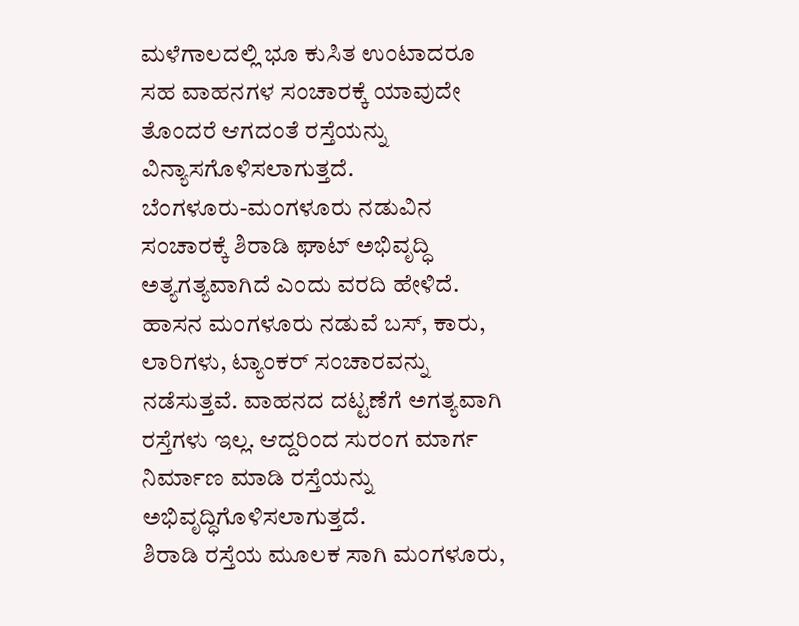ಮಳೆಗಾಲದಲ್ಲಿ ಭೂ ಕುಸಿತ ಉಂಟಾದರೂ ಸಹ ವಾಹನಗಳ ಸಂಚಾರಕ್ಕೆ ಯಾವುದೇ ತೊಂದರೆ ಆಗದಂತೆ ರಸ್ತೆಯನ್ನು ವಿನ್ಯಾಸಗೊಳಿಸಲಾಗುತ್ತದೆ.
ಬೆಂಗಳೂರು-ಮಂಗಳೂರು ನಡುವಿನ ಸಂಚಾರಕ್ಕೆ ಶಿರಾಡಿ ಘಾಟ್ ಅಭಿವೃದ್ಧಿ ಅತ್ಯಗತ್ಯವಾಗಿದೆ ಎಂದು ವರದಿ ಹೇಳಿದೆ. ಹಾಸನ ಮಂಗಳೂರು ನಡುವೆ ಬಸ್, ಕಾರು, ಲಾರಿಗಳು, ಟ್ಯಾಂಕರ್ ಸಂಚಾರವನ್ನು ನಡೆಸುತ್ತವೆ. ವಾಹನದ ದಟ್ಟಣೆಗೆ ಅಗತ್ಯವಾಗಿ ರಸ್ತೆಗಳು ಇಲ್ಲ. ಆದ್ದರಿಂದ ಸುರಂಗ ಮಾರ್ಗ ನಿರ್ಮಾಣ ಮಾಡಿ ರಸ್ತೆಯನ್ನು ಅಭಿವೃದ್ಧಿಗೊಳಿಸಲಾಗುತ್ತದೆ.
ಶಿರಾಡಿ ರಸ್ತೆಯ ಮೂಲಕ ಸಾಗಿ ಮಂಗಳೂರು,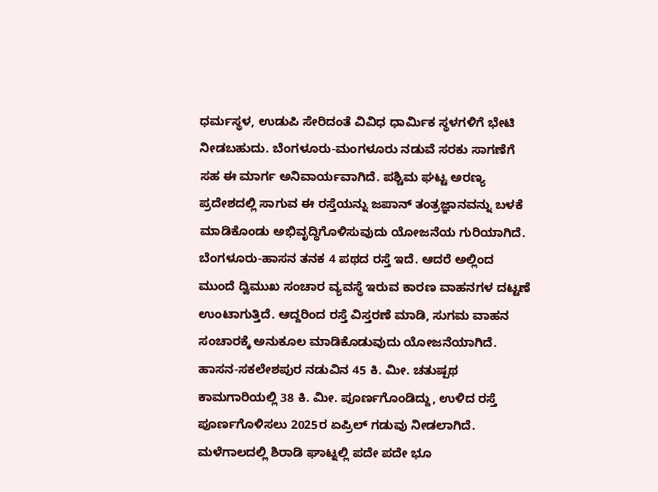ಧರ್ಮಸ್ಥಳ, ಉಡುಪಿ ಸೇರಿದಂತೆ ವಿವಿಧ ಧಾರ್ಮಿಕ ಸ್ಥಳಗಳಿಗೆ ಭೇಟಿ ನೀಡಬಹುದು. ಬೆಂಗಳೂರು-ಮಂಗಳೂರು ನಡುವೆ ಸರಕು ಸಾಗಣೆಗೆ ಸಹ ಈ ಮಾರ್ಗ ಅನಿವಾರ್ಯವಾಗಿದೆ. ಪಶ್ಚಿಮ ಘಟ್ಟ ಅರಣ್ಯ ಪ್ರದೇಶದಲ್ಲಿ ಸಾಗುವ ಈ ರಸ್ತೆಯನ್ನು ಜಪಾನ್ ತಂತ್ರಜ್ಞಾನವನ್ನು ಬಳಕೆ ಮಾಡಿಕೊಂಡು ಅಭಿವೃದ್ಧಿಗೊಳಿಸುವುದು ಯೋಜನೆಯ ಗುರಿಯಾಗಿದೆ.
ಬೆಂಗಳೂರು-ಹಾಸನ ತನಕ 4 ಪಥದ ರಸ್ತೆ ಇದೆ. ಆದರೆ ಅಲ್ಲಿಂದ ಮುಂದೆ ದ್ವಿಮುಖ ಸಂಚಾರ ವ್ಯವಸ್ಥೆ ಇರುವ ಕಾರಣ ವಾಹನಗಳ ದಟ್ಟಣೆ ಉಂಟಾಗುತ್ತಿದೆ. ಆದ್ದರಿಂದ ರಸ್ತೆ ವಿಸ್ತರಣೆ ಮಾಡಿ, ಸುಗಮ ವಾಹನ ಸಂಚಾರಕ್ಕೆ ಅನುಕೂಲ ಮಾಡಿಕೊಡುವುದು ಯೋಜನೆಯಾಗಿದೆ. ಹಾಸನ-ಸಕಲೇಶಪುರ ನಡುವಿನ 45 ಕಿ. ಮೀ. ಚತುಷ್ಪಥ ಕಾಮಗಾರಿಯಲ್ಲಿ 38 ಕಿ. ಮೀ. ಪೂರ್ಣಗೊಂಡಿದ್ದು, ಉಳಿದ ರಸ್ತೆ ಪೂರ್ಣಗೊಳಿಸಲು 2025ರ ಏಪ್ರಿಲ್ ಗಡುವು ನೀಡಲಾಗಿದೆ.
ಮಳೆಗಾಲದಲ್ಲಿ ಶಿರಾಡಿ ಘಾಟ್ನಲ್ಲಿ ಪದೇ ಪದೇ ಭೂ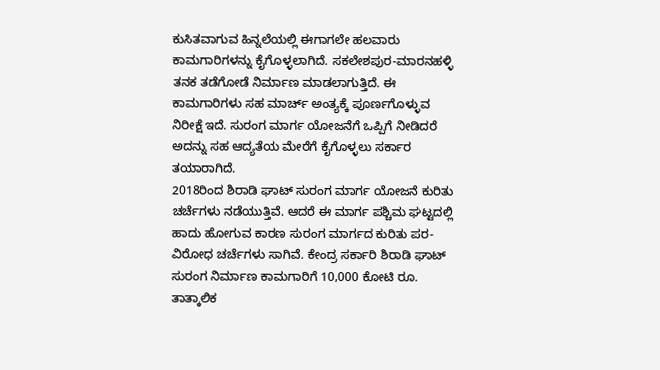ಕುಸಿತವಾಗುವ ಹಿನ್ನಲೆಯಲ್ಲಿ ಈಗಾಗಲೇ ಹಲವಾರು ಕಾಮಗಾರಿಗಳನ್ನು ಕೈಗೊಳ್ಳಲಾಗಿದೆ. ಸಕಲೇಶಪುರ-ಮಾರನಹಳ್ಳಿ ತನಕ ತಡೆಗೋಡೆ ನಿರ್ಮಾಣ ಮಾಡಲಾಗುತ್ತಿದೆ. ಈ ಕಾಮಗಾರಿಗಳು ಸಹ ಮಾರ್ಚ್ ಅಂತ್ಯಕ್ಕೆ ಪೂರ್ಣಗೊಳ್ಳುವ ನಿರೀಕ್ಷೆ ಇದೆ. ಸುರಂಗ ಮಾರ್ಗ ಯೋಜನೆಗೆ ಒಪ್ಪಿಗೆ ನೀಡಿದರೆ ಅದನ್ನು ಸಹ ಆದ್ಯತೆಯ ಮೇರೆಗೆ ಕೈಗೊಳ್ಳಲು ಸರ್ಕಾರ ತಯಾರಾಗಿದೆ.
2018ರಿಂದ ಶಿರಾಡಿ ಘಾಟ್ ಸುರಂಗ ಮಾರ್ಗ ಯೋಜನೆ ಕುರಿತು ಚರ್ಚೆಗಳು ನಡೆಯುತ್ತಿವೆ. ಆದರೆ ಈ ಮಾರ್ಗ ಪಶ್ಚಿಮ ಘಟ್ಟದಲ್ಲಿ ಹಾದು ಹೋಗುವ ಕಾರಣ ಸುರಂಗ ಮಾರ್ಗದ ಕುರಿತು ಪರ-ವಿರೋಧ ಚರ್ಚೆಗಳು ಸಾಗಿವೆ. ಕೇಂದ್ರ ಸರ್ಕಾರಿ ಶಿರಾಡಿ ಘಾಟ್ ಸುರಂಗ ನಿರ್ಮಾಣ ಕಾಮಗಾರಿಗೆ 10,000 ಕೋಟಿ ರೂ. ತಾತ್ಕಾಲಿಕ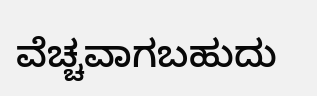ವೆಚ್ಚವಾಗಬಹುದು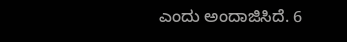ಎಂದು ಅಂದಾಜಿಸಿದೆ. 6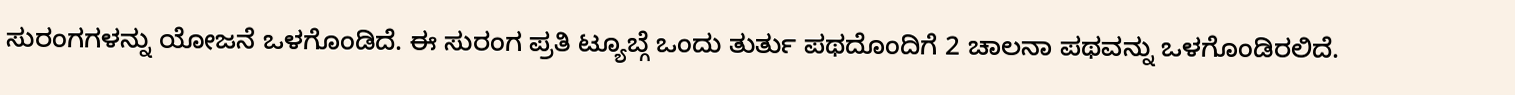ಸುರಂಗಗಳನ್ನು ಯೋಜನೆ ಒಳಗೊಂಡಿದೆ. ಈ ಸುರಂಗ ಪ್ರತಿ ಟ್ಯೂಬ್ಗೆ ಒಂದು ತುರ್ತು ಪಥದೊಂದಿಗೆ 2 ಚಾಲನಾ ಪಥವನ್ನು ಒಳಗೊಂಡಿರಲಿದೆ.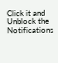Click it and Unblock the Notifications